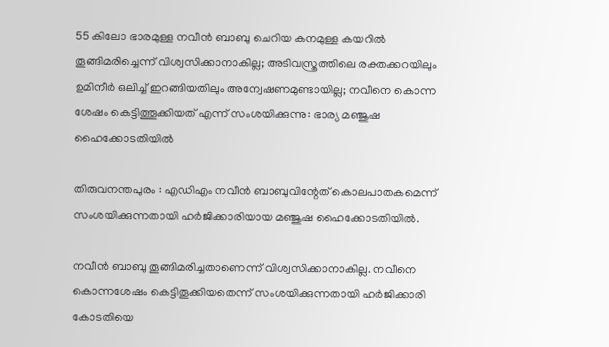55 കിലോ ഭാരമുള്ള നവീന്‍ ബാബു ചെറിയ കനമുള്ള കയറില്‍ തൂങ്ങിമരിച്ചെന്ന് വിശ്വസിക്കാനാകില്ല; അടിവസ്ത്രത്തിലെ രക്തക്കറയിലും ഉമിനീര്‍ ഒലിച്ച്‌ ഇറങ്ങിയതിലും അന്വേഷണമുണ്ടായില്ല; നവീനെ കൊന്ന ശേഷം കെട്ടിത്തൂക്കിയത് എന്ന് സംശയിക്കുന്നു: ഭാര്യ മഞ്ജുഷ ഹൈക്കോടതിയില്‍

തിരുവനന്തപുരം : എഡിഎം നവീന്‍ ബാബുവിന്റേത് കൊലപാതകമെന്ന് സംശയിക്കുന്നതായി ഹര്‍ജിക്കാരിയായ മഞ്ജുഷ ഹൈക്കോടതിയില്‍.

നവീന്‍ ബാബു തൂങ്ങിമരിച്ചതാണെന്ന് വിശ്വസിക്കാനാകില്ല. നവീനെ കൊന്നശേഷം കെട്ടിതൂക്കിയതെന്ന് സംശയിക്കുന്നതായി ഹര്‍ജിക്കാരി കോടതിയെ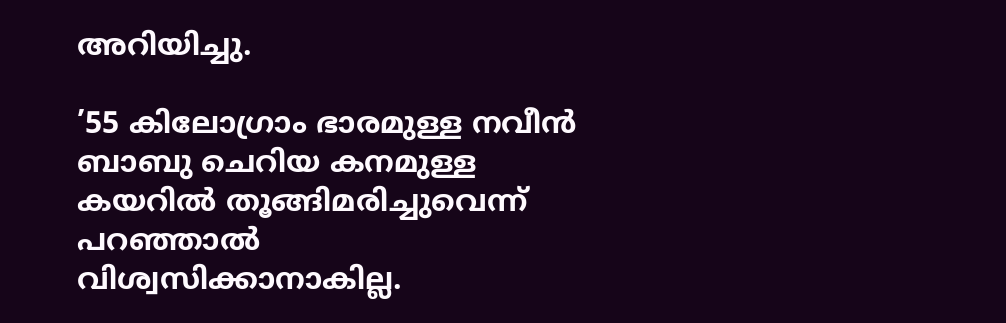അറിയിച്ചു.

’55 കിലോഗ്രാം ഭാരമുള്ള നവീന്‍ ബാബു ചെറിയ കനമുള്ള കയറില്‍ തൂങ്ങിമരിച്ചുവെന്ന് പറഞ്ഞാല്‍ വിശ്വസിക്കാനാകില്ല.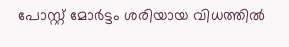പോസ്റ്റ് മോര്‍ട്ടം ശരിയായ വിധത്തില്‍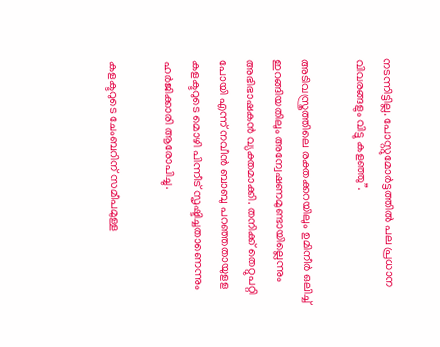നടന്നിട്ടില്ല. പോസ്റ്റുമോര്‍ട്ടത്തില്‍ പല പ്രധാന വിവരങ്ങളും വിട്ടു കളഞ്ഞു”.

അടിവസ്ത്രത്തിലെ രക്തക്കറയിലും ഉമിനീര്‍ ഒലിച്ച്‌ ഇറങ്ങിയതിലും അന്വേഷണമുണ്ടായില്ലെന്നും അഭിഭാഷകന്‍ വ്യക്തമാക്കി. തനിക്ക് തെറ്റുപറ്റി പോയി എന്ന് നവീന്‍ ബാബു പറഞ്ഞതായുളള കളക്ടറുടെ മൊഴി പിന്നീട് സൃഷ്ടിച്ചതാണെന്നും ഹര്‍ജിക്കാരി ആരോപിച്ചു.

കളക്ടറുടെ ചേംബറിന് സമീപമുള്ള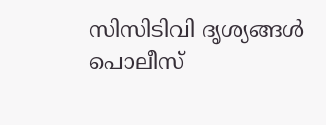സിസിടിവി ദൃശ്യങ്ങള്‍ പൊലീസ്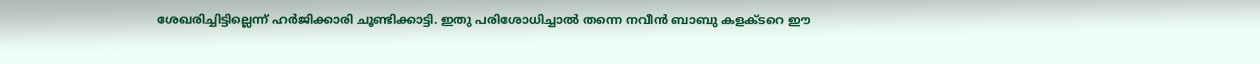ശേഖരിച്ചിട്ടില്ലെന്ന് ഹര്‍ജിക്കാരി ചൂണ്ടിക്കാട്ടി. ഇതു പരിശോധിച്ചാല്‍ തന്നെ നവീന്‍ ബാബു കളക്ടറെ ഈ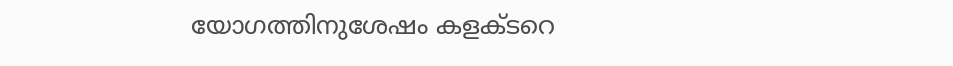യോഗത്തിനുശേഷം കളക്ടറെ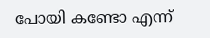പോയി കണ്ടോ എന്ന്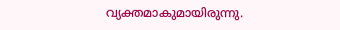വ്യക്തമാകുമായിരുന്നു.